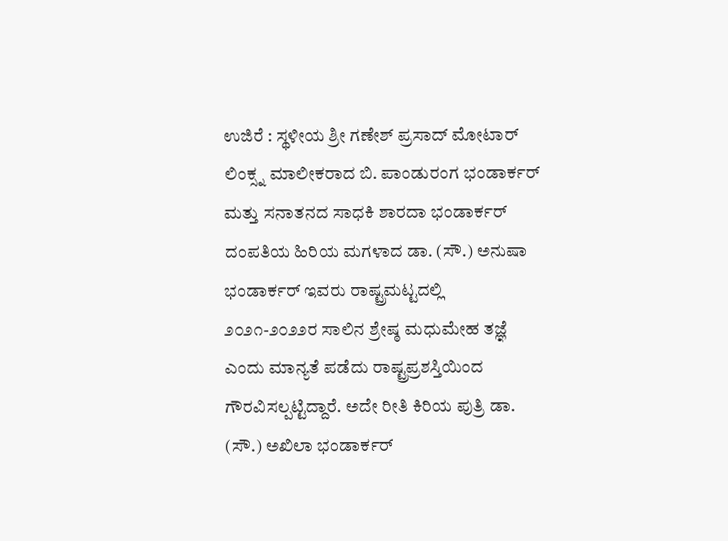ಉಜಿರೆ : ಸ್ಥಳೀಯ ಶ್ರೀ ಗಣೇಶ್ ಪ್ರಸಾದ್ ಮೋಟಾರ್ ಲಿಂಕ್ಸ್ನ ಮಾಲೀಕರಾದ ಬಿ. ಪಾಂಡುರಂಗ ಭಂಡಾರ್ಕರ್ ಮತ್ತು ಸನಾತನದ ಸಾಧಕಿ ಶಾರದಾ ಭಂಡಾರ್ಕರ್ ದಂಪತಿಯ ಹಿರಿಯ ಮಗಳಾದ ಡಾ. (ಸೌ.) ಅನುಷಾ ಭಂಡಾರ್ಕರ್ ಇವರು ರಾಷ್ಟ್ರಮಟ್ಟದಲ್ಲಿ ೨೦೨೧-೨೦೨೨ರ ಸಾಲಿನ ಶ್ರೇಷ್ಠ ಮಧುಮೇಹ ತಜ್ಞೆ ಎಂದು ಮಾನ್ಯತೆ ಪಡೆದು ರಾಷ್ಟ್ರಪ್ರಶಸ್ತಿಯಿಂದ ಗೌರವಿಸಲ್ಪಟ್ಟಿದ್ದಾರೆ. ಅದೇ ರೀತಿ ಕಿರಿಯ ಪುತ್ರಿ ಡಾ. (ಸೌ.) ಅಖಿಲಾ ಭಂಡಾರ್ಕರ್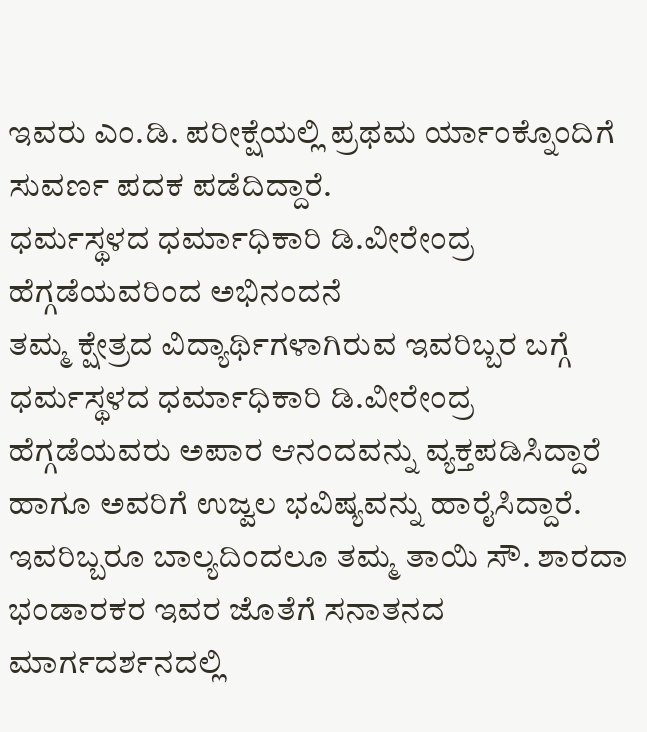ಇವರು ಎಂ.ಡಿ. ಪರೀಕ್ಷೆಯಲ್ಲಿ ಪ್ರಥಮ ರ್ಯಾಂಕ್ನೊಂದಿಗೆ ಸುವರ್ಣ ಪದಕ ಪಡೆದಿದ್ದಾರೆ.
ಧರ್ಮಸ್ಥಳದ ಧರ್ಮಾಧಿಕಾರಿ ಡಿ.ವೀರೇಂದ್ರ ಹೆಗ್ಗಡೆಯವರಿಂದ ಅಭಿನಂದನೆ
ತಮ್ಮ ಕ್ಷೇತ್ರದ ವಿದ್ಯಾರ್ಥಿಗಳಾಗಿರುವ ಇವರಿಬ್ಬರ ಬಗ್ಗೆ ಧರ್ಮಸ್ಥಳದ ಧರ್ಮಾಧಿಕಾರಿ ಡಿ.ವೀರೇಂದ್ರ ಹೆಗ್ಗಡೆಯವರು ಅಪಾರ ಆನಂದವನ್ನು ವ್ಯಕ್ತಪಡಿಸಿದ್ದಾರೆ ಹಾಗೂ ಅವರಿಗೆ ಉಜ್ವಲ ಭವಿಷ್ಯವನ್ನು ಹಾರೈಸಿದ್ದಾರೆ. ಇವರಿಬ್ಬರೂ ಬಾಲ್ಯದಿಂದಲೂ ತಮ್ಮ ತಾಯಿ ಸೌ. ಶಾರದಾ ಭಂಡಾರಕರ ಇವರ ಜೊತೆಗೆ ಸನಾತನದ ಮಾರ್ಗದರ್ಶನದಲ್ಲಿ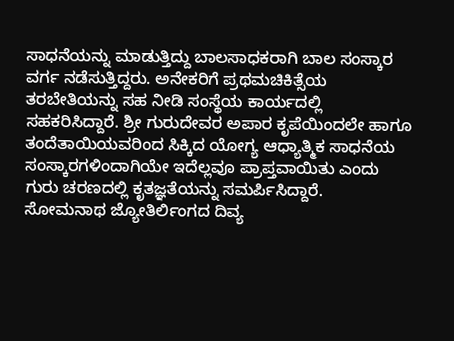ಸಾಧನೆಯನ್ನು ಮಾಡುತ್ತಿದ್ದು ಬಾಲಸಾಧಕರಾಗಿ ಬಾಲ ಸಂಸ್ಕಾರ ವರ್ಗ ನಡೆಸುತ್ತಿದ್ದರು. ಅನೇಕರಿಗೆ ಪ್ರಥಮಚಿಕಿತ್ಸೆಯ ತರಬೇತಿಯನ್ನು ಸಹ ನೀಡಿ ಸಂಸ್ಥೆಯ ಕಾರ್ಯದಲ್ಲಿ ಸಹಕರಿಸಿದ್ದಾರೆ. ಶ್ರೀ ಗುರುದೇವರ ಅಪಾರ ಕೃಪೆಯಿಂದಲೇ ಹಾಗೂ ತಂದೆತಾಯಿಯವರಿಂದ ಸಿಕ್ಕಿದ ಯೋಗ್ಯ ಆಧ್ಯಾತ್ಮಿಕ ಸಾಧನೆಯ ಸಂಸ್ಕಾರಗಳಿಂದಾಗಿಯೇ ಇದೆಲ್ಲವೂ ಪ್ರಾಪ್ತವಾಯಿತು ಎಂದು ಗುರು ಚರಣದಲ್ಲಿ ಕೃತಜ್ಞತೆಯನ್ನು ಸಮರ್ಪಿಸಿದ್ದಾರೆ.
ಸೋಮನಾಥ ಜ್ಯೋತಿರ್ಲಿಂಗದ ದಿವ್ಯ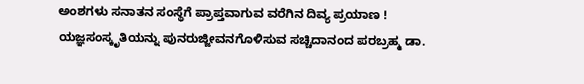ಅಂಶಗಳು ಸನಾತನ ಸಂಸ್ಥೆಗೆ ಪ್ರಾಪ್ತವಾಗುವ ವರೆಗಿನ ದಿವ್ಯ ಪ್ರಯಾಣ !
ಯಜ್ಞಸಂಸ್ಕೃತಿಯನ್ನು ಪುನರುಜ್ಜೀವನಗೊಳಿಸುವ ಸಚ್ಚಿದಾನಂದ ಪರಬ್ರಹ್ಮ ಡಾ.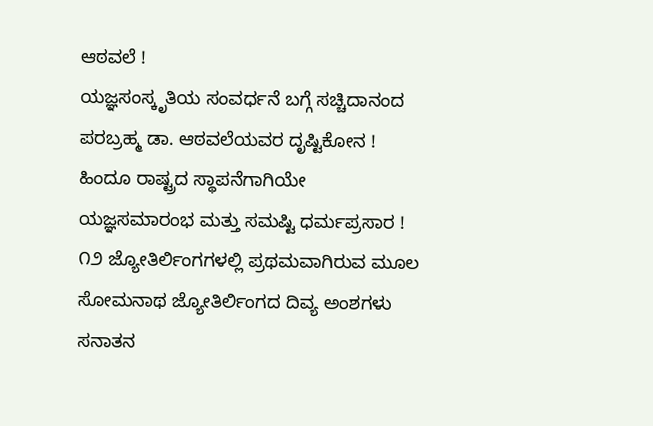ಆಠವಲೆ !
ಯಜ್ಞಸಂಸ್ಕೃತಿಯ ಸಂವರ್ಧನೆ ಬಗ್ಗೆ ಸಚ್ಚಿದಾನಂದ ಪರಬ್ರಹ್ಮ ಡಾ. ಆಠವಲೆಯವರ ದೃಷ್ಟಿಕೋನ !
ಹಿಂದೂ ರಾಷ್ಟ್ರದ ಸ್ಥಾಪನೆಗಾಗಿಯೇ ಯಜ್ಞಸಮಾರಂಭ ಮತ್ತು ಸಮಷ್ಟಿ ಧರ್ಮಪ್ರಸಾರ !
೧೨ ಜ್ಯೋತಿರ್ಲಿಂಗಗಳಲ್ಲಿ ಪ್ರಥಮವಾಗಿರುವ ಮೂಲ ಸೋಮನಾಥ ಜ್ಯೋತಿರ್ಲಿಂಗದ ದಿವ್ಯ ಅಂಶಗಳು ಸನಾತನ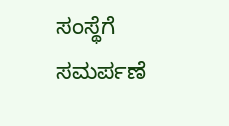ಸಂಸ್ಥೆಗೆ ಸಮರ್ಪಣೆ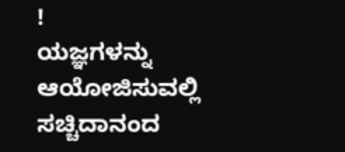!
ಯಜ್ಞಗಳನ್ನು ಆಯೋಜಿಸುವಲ್ಲಿ ಸಚ್ಚಿದಾನಂದ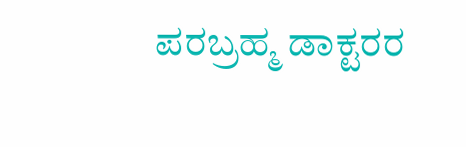ಪರಬ್ರಹ್ಮ ಡಾಕ್ಟರರ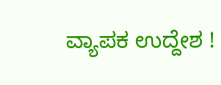ವ್ಯಾಪಕ ಉದ್ದೇಶ !